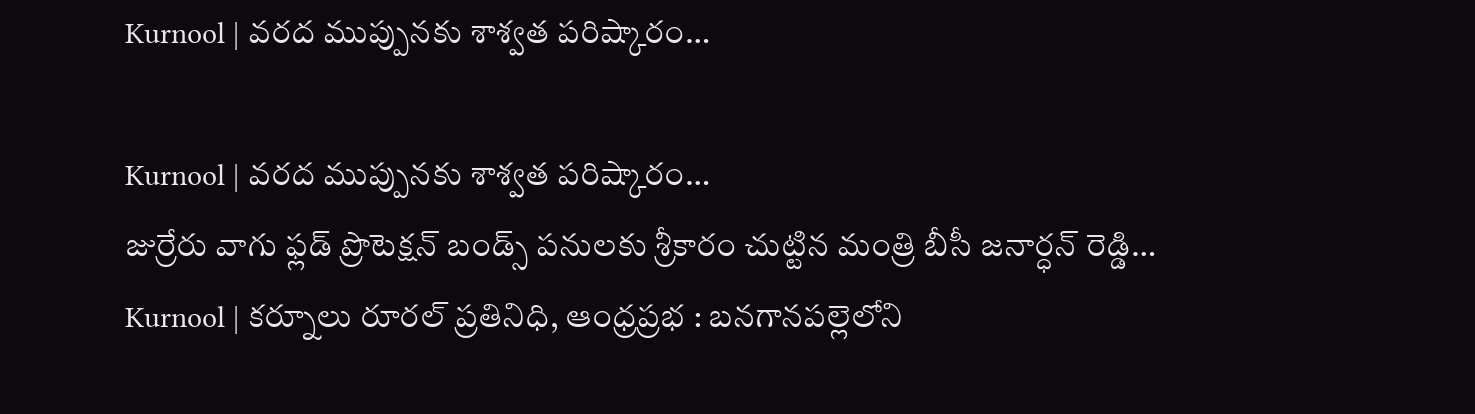Kurnool | వరద ముప్పునకు శాశ్వత పరిష్కారం…

Kurnool | వరద ముప్పునకు శాశ్వత పరిష్కారం…
జుర్రేరు వాగు ఫ్లడ్ ప్రొటెక్షన్ బండ్స్ పనులకు శ్రీకారం చుట్టిన మంత్రి బీసీ జనార్ధన్ రెడ్డి…
Kurnool | కర్నూలు రూరల్ ప్రతినిధి, ఆంధ్రప్రభ : బనగానపల్లెలోని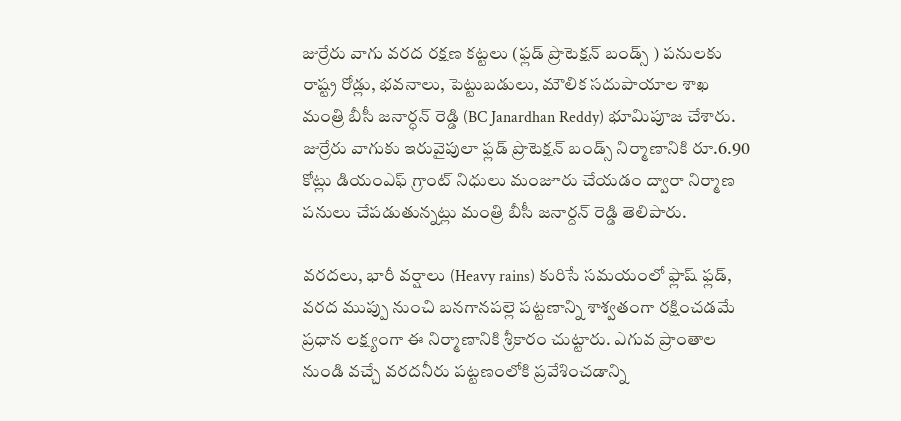జుర్రేరు వాగు వరద రక్షణ కట్టలు (ఫ్లడ్ ప్రొటెక్షన్ బండ్స్ ) పనులకు రాష్ట్ర రోడ్లు, భవనాలు, పెట్టుబడులు, మౌలిక సదుపాయాల శాఖ మంత్రి బీసీ జనార్ధన్ రెడ్డి (BC Janardhan Reddy) భూమిపూజ చేశారు. జుర్రేరు వాగుకు ఇరువైపులా ఫ్లడ్ ప్రొటెక్షన్ బండ్స్ నిర్మాణానికి రూ.6.90 కోట్లు డియంఎఫ్ గ్రాంట్ నిధులు మంజూరు చేయడం ద్వారా నిర్మాణ పనులు చేపడుతున్నట్లు మంత్రి బీసీ జనార్దన్ రెడ్డి తెలిపారు.

వరదలు, భారీ వర్షాలు (Heavy rains) కురిసే సమయంలో ఫ్లాష్ ఫ్లడ్, వరద ముప్పు నుంచి బనగానపల్లె పట్టణాన్ని శాశ్వతంగా రక్షించడమే ప్రధాన లక్ష్యంగా ఈ నిర్మాణానికి శ్రీకారం చుట్టారు. ఎగువ ప్రాంతాల నుండి వచ్చే వరదనీరు పట్టణంలోకి ప్రవేశించడాన్ని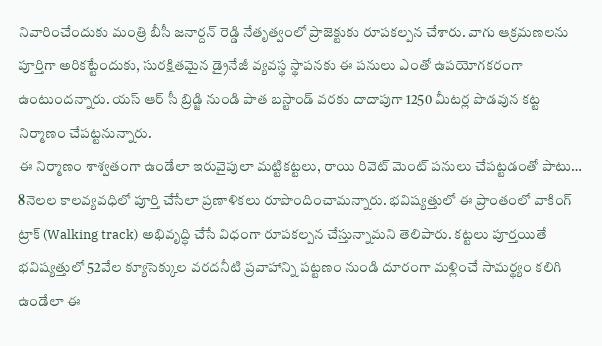నివారించేందుకు మంత్రి బీసీ జనార్దన్ రెడ్డి నేతృత్వంలో ప్రాజెక్టుకు రూపకల్పన చేశారు. వాగు ఆక్రమణలను పూర్తిగా అరికట్టేందుకు, సురక్షితమైన డ్రైనేజీ వ్యవస్థ స్థాపనకు ఈ పనులు ఎంతో ఉపయోగకరంగా ఉంటుందన్నారు. యస్ ఆర్ సీ బ్రిడ్జి నుండి పాత బస్టాండ్ వరకు దాదాపుగా 1250 మీటర్ల పొడవున కట్ట నిర్మాణం చేపట్టనున్నారు.
ఈ నిర్మాణం శాశ్వతంగా ఉండేలా ఇరువైపులా మట్టికట్టలు, రాయి రివెట్ మెంట్ పనులు చేపట్టడంతో పాటు… 8నెలల కాలవ్యవధిలో పూర్తి చేసేలా ప్రణాళికలు రూపొందించామన్నారు. భవిష్యత్తులో ఈ ప్రాంతంలో వాకింగ్ ట్రాక్ (Walking track) అభివృద్ధి చేసే విధంగా రూపకల్పన చేస్తున్నామని తెలిపారు. కట్టలు పూర్తయితే భవిష్యత్తులో 52వేల క్యూసెక్కుల వరదనీటి ప్రవాహాన్ని పట్టణం నుండి దూరంగా మళ్లించే సామర్థ్యం కలిగి ఉండేలా ఈ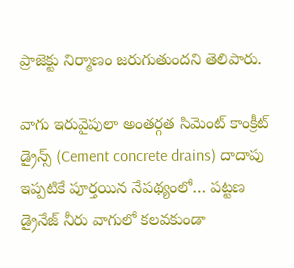ప్రాజెక్టు నిర్మాణం జరుగుతుందని తెలిపారు.

వాగు ఇరువైపులా అంతర్గత సిమెంట్ కాంక్రీట్ డ్రైన్స్ (Cement concrete drains) దాదాపు ఇప్పటికే పూర్తయిన నేపథ్యంలో… పట్టణ డ్రైనేజ్ నీరు వాగులో కలవకుండా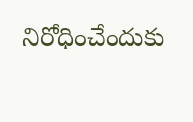నిరోధించేందుకు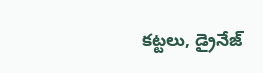కట్టలు, డ్రైనేజ్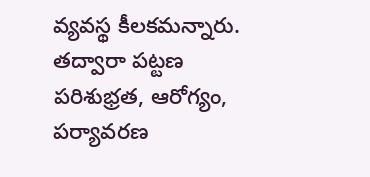వ్యవస్థ కీలకమన్నారు. తద్వారా పట్టణ పరిశుభ్రత, ఆరోగ్యం, పర్యావరణ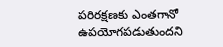పరిరక్షణకు ఎంతగానో ఉపయోగపడుతుందని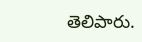తెలిపారు.